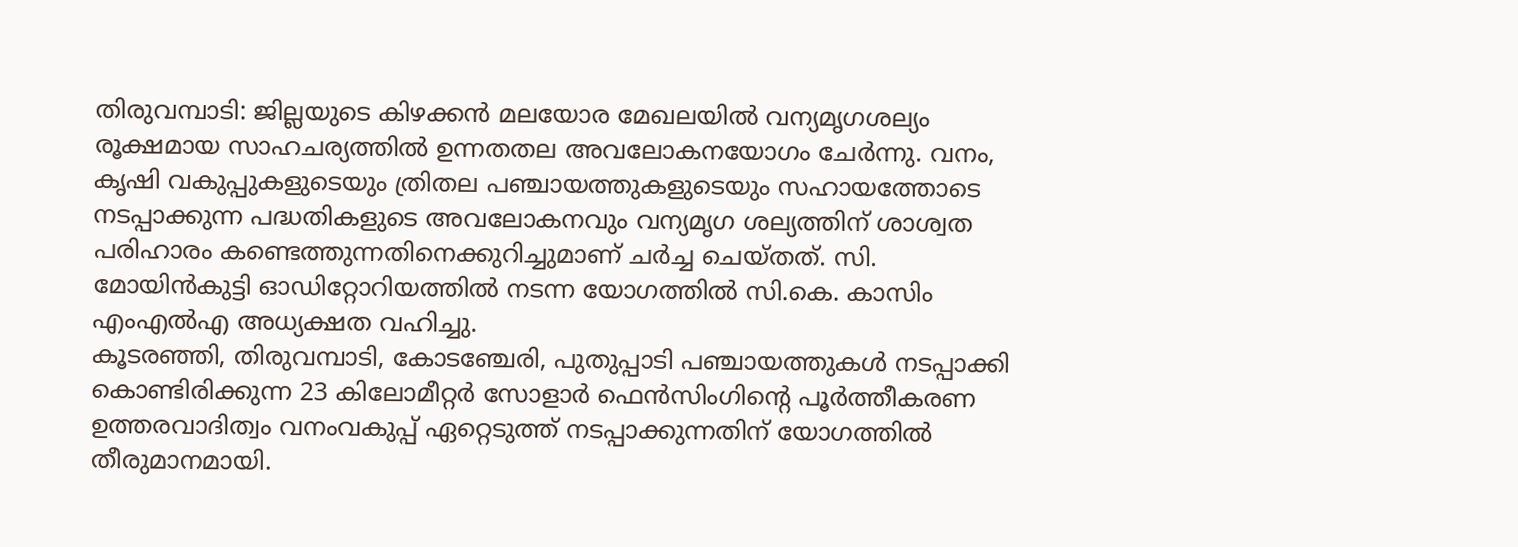തിരുവമ്പാടി: ജില്ലയുടെ കിഴക്കൻ മലയോര മേഖലയിൽ വന്യമൃഗശല്യം രൂക്ഷമായ സാഹചര്യത്തിൽ ഉന്നതതല അവലോകനയോഗം ചേർന്നു. വനം, കൃഷി വകുപ്പുകളുടെയും ത്രിതല പഞ്ചായത്തുകളുടെയും സഹായത്തോടെ നടപ്പാക്കുന്ന പദ്ധതികളുടെ അവലോകനവും വന്യമൃഗ ശല്യത്തിന് ശാശ്വത പരിഹാരം കണ്ടെത്തുന്നതിനെക്കുറിച്ചുമാണ് ചർച്ച ചെയ്തത്. സി. മോയിൻകുട്ടി ഓഡിറ്റോറിയത്തിൽ നടന്ന യോഗത്തിൽ സി.കെ. കാസിം എംഎൽഎ അധ്യക്ഷത വഹിച്ചു.
കൂടരഞ്ഞി, തിരുവമ്പാടി, കോടഞ്ചേരി, പുതുപ്പാടി പഞ്ചായത്തുകൾ നടപ്പാക്കി കൊണ്ടിരിക്കുന്ന 23 കിലോമീറ്റർ സോളാർ ഫെൻസിംഗിന്റെ പൂർത്തീകരണ ഉത്തരവാദിത്വം വനംവകുപ്പ് ഏറ്റെടുത്ത് നടപ്പാക്കുന്നതിന് യോഗത്തിൽ തീരുമാനമായി.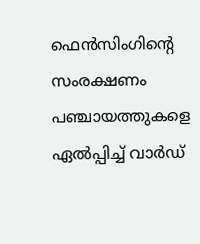ഫെൻസിംഗിന്റെ സംരക്ഷണം പഞ്ചായത്തുകളെ ഏൽപ്പിച്ച് വാർഡ്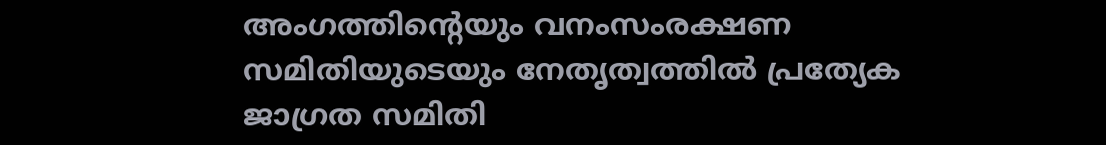അംഗത്തിന്റെയും വനംസംരക്ഷണ സമിതിയുടെയും നേതൃത്വത്തിൽ പ്രത്യേക ജാഗ്രത സമിതി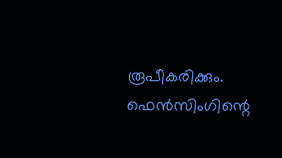രൂപീകരിക്കും.
ഫെൻസിംഗിന്റെ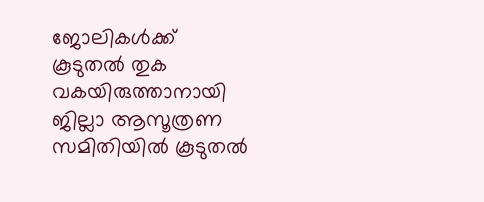ജോലികൾക്ക് കൂടുതൽ തുക വകയിരുത്താനായി ജില്ലാ ആസൂത്രണ സമിതിയിൽ കൂടുതൽ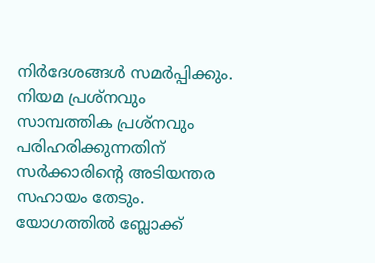നിർദേശങ്ങൾ സമർപ്പിക്കും. നിയമ പ്രശ്നവും സാമ്പത്തിക പ്രശ്നവും പരിഹരിക്കുന്നതിന് സർക്കാരിന്റെ അടിയന്തര സഹായം തേടും. യോഗത്തിൽ ബ്ലോക്ക്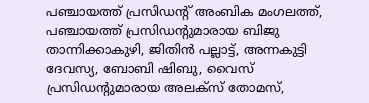പഞ്ചായത്ത് പ്രസിഡന്റ് അംബിക മംഗലത്ത്, പഞ്ചായത്ത് പ്രസിഡന്റുമാരായ ബിജു താന്നിക്കാകുഴി, ജിതിൻ പല്ലാട്ട്, അന്നകുട്ടി ദേവസ്യ, ബോബി ഷിബു, വൈസ് പ്രസിഡന്റുമാരായ അലക്സ് തോമസ്,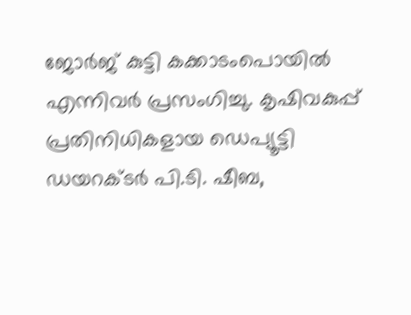ജോർജ് കുട്ടി കക്കാടംപൊയിൽ എന്നിവർ പ്രസംഗിച്ചു. കൃഷിവകുപ്പ് പ്രതിനിധികളായ ഡെപ്യൂട്ടി ഡയറക്ടർ പി.ടി. ഷീബ,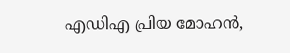എഡിഎ പ്രിയ മോഹൻ,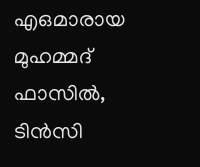എഒമാരായ മുഹമ്മദ് ഫാസിൽ, ടിൻസി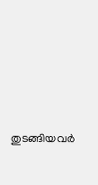തുടങ്ങിയവർ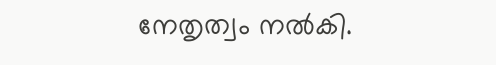നേതൃത്വം നൽകി.